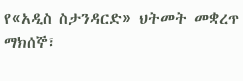የ«አዲስ ስታንዳርድ» ህትመት መቋረጥ
ማክሰኞ፣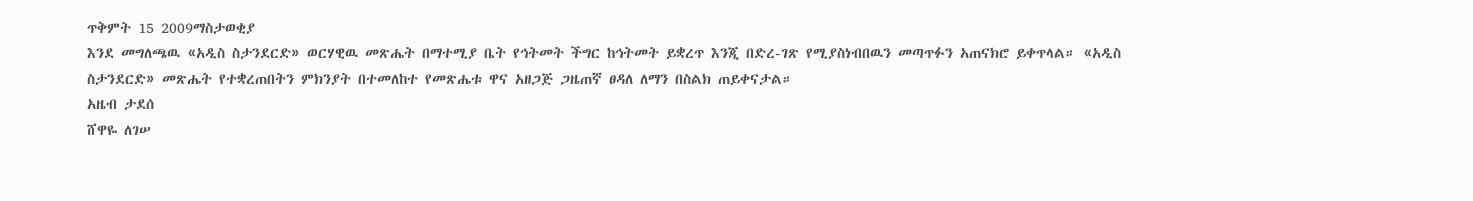ጥቅምት 15 2009ማስታወቂያ
እንደ መግለጫዉ «አዲስ ስታንደርድ» ወርሃዊዉ መጽሔት በማተሚያ ቤት የኅትመት ችግር ከኅትመት ይቋረጥ እንጂ በድረ-ገጽ የሚያስነብበዉን መጣጥፉን አጠናክሮ ይቀጥላል። «አዲስ ስታንደርድ» መጽሔት የተቋረጠበትን ምክንያት በተመለከተ የመጽሔቱ ዋና አዘጋጅ ጋዜጠኛ ፀዳለ ለማን በስልክ ጠይቀናታል።
አዜብ ታደሰ
ሸዋዬ ለገሠ